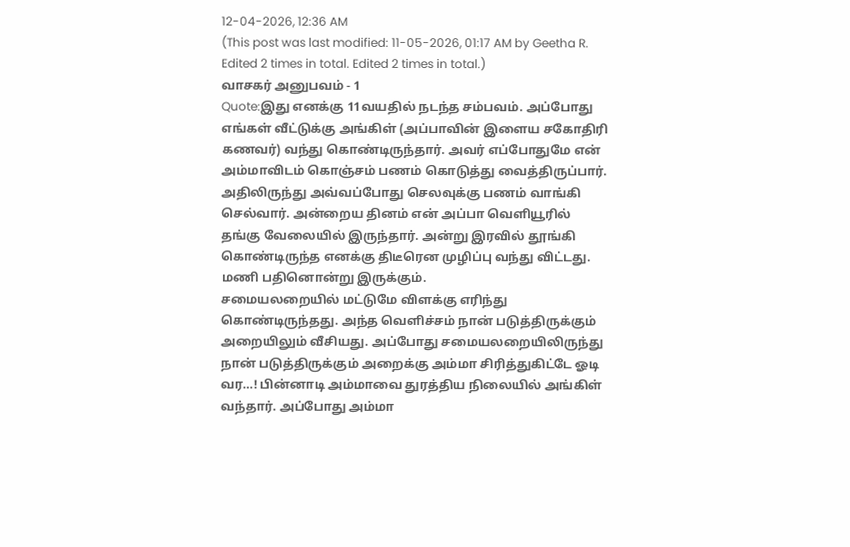12-04-2026, 12:36 AM
(This post was last modified: 11-05-2026, 01:17 AM by Geetha R. Edited 2 times in total. Edited 2 times in total.)
வாசகர் அனுபவம் - 1
Quote:இது எனக்கு 11வயதில் நடந்த சம்பவம். அப்போது எங்கள் வீட்டுக்கு அங்கிள் (அப்பாவின் இளைய சகோதிரி கணவர்) வந்து கொண்டிருந்தார். அவர் எப்போதுமே என் அம்மாவிடம் கொஞ்சம் பணம் கொடுத்து வைத்திருப்பார். அதிலிருந்து அவ்வப்போது செலவுக்கு பணம் வாங்கி செல்வார். அன்றைய தினம் என் அப்பா வெளியூரில் தங்கு வேலையில் இருந்தார். அன்று இரவில் தூங்கி கொண்டிருந்த எனக்கு திடீரென முழிப்பு வந்து விட்டது. மணி பதினொன்று இருக்கும்.
சமையலறையில் மட்டுமே விளக்கு எரிந்து கொண்டிருந்தது. அந்த வெளிச்சம் நான் படுத்திருக்கும் அறையிலும் வீசியது. அப்போது சமையலறையிலிருந்து நான் படுத்திருக்கும் அறைக்கு அம்மா சிரித்துகிட்டே ஓடி வர…! பின்னாடி அம்மாவை துரத்திய நிலையில் அங்கிள் வந்தார். அப்போது அம்மா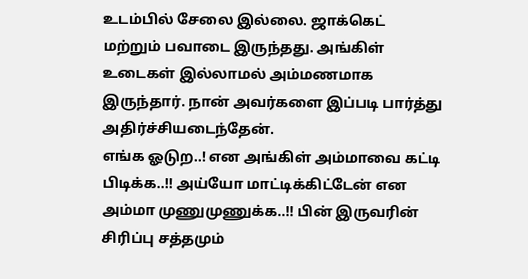உடம்பில் சேலை இல்லை. ஜாக்கெட் மற்றும் பவாடை இருந்தது. அங்கிள் உடைகள் இல்லாமல் அம்மணமாக இருந்தார். நான் அவர்களை இப்படி பார்த்து அதிர்ச்சியடைந்தேன்.
எங்க ஓடுற..! என அங்கிள் அம்மாவை கட்டி பிடிக்க..!! அய்யோ மாட்டிக்கிட்டேன் என அம்மா முணுமுணுக்க..!! பின் இருவரின் சிரிப்பு சத்தமும்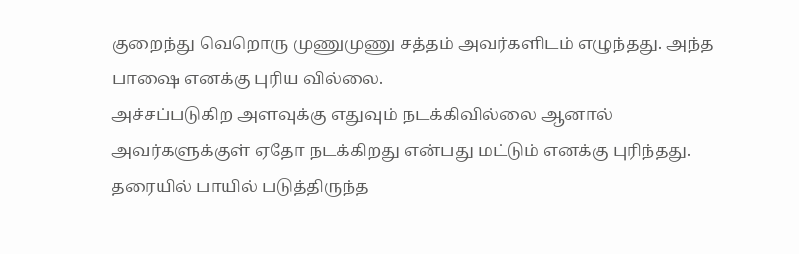குறைந்து வெறொரு முணுமுணு சத்தம் அவர்களிடம் எழுந்தது. அந்த பாஷை எனக்கு புரிய வில்லை.
அச்சப்படுகிற அளவுக்கு எதுவும் நடக்கிவில்லை ஆனால் அவர்களுக்குள் ஏதோ நடக்கிறது என்பது மட்டும் எனக்கு புரிந்தது. தரையில் பாயில் படுத்திருந்த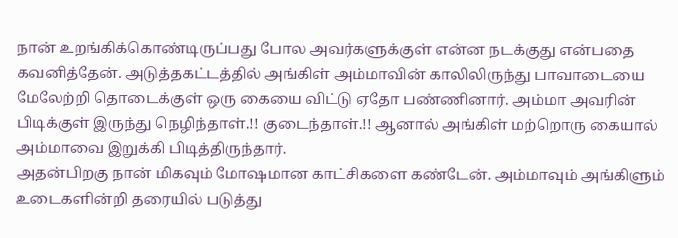நான் உறங்கிக்கொண்டிருப்பது போல அவர்களுக்குள் என்ன நடக்குது என்பதை கவனித்தேன். அடுத்தகட்டத்தில் அங்கிள் அம்மாவின் காலிலிருந்து பாவாடையை மேலேற்றி தொடைக்குள் ஒரு கையை விட்டு ஏதோ பண்ணினார். அம்மா அவரின் பிடிக்குள் இருந்து நெழிந்தாள்.!! குடைந்தாள்.!! ஆனால் அங்கிள் மற்றொரு கையால் அம்மாவை இறுக்கி பிடித்திருந்தார்.
அதன்பிறகு நான் மிகவும் மோஷமான காட்சிகளை கண்டேன். அம்மாவும் அங்கிளும் உடைகளின்றி தரையில் படுத்து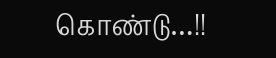கொண்டு…!!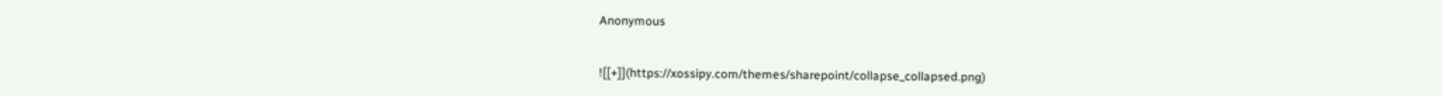Anonymous


![[+]](https://xossipy.com/themes/sharepoint/collapse_collapsed.png)